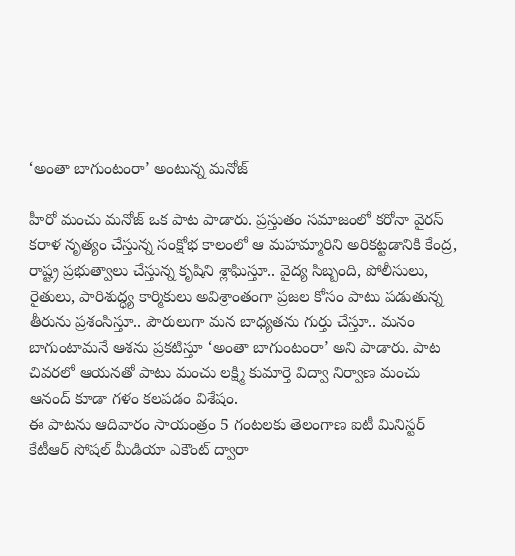‘అంతా బాగుంటంరా’ అంటున్న మనోజ్

హీరో మంచు మనోజ్ ఒక పాట పాడారు. ప్రస్తుతం సమాజంలో కరోనా వైరస్ కరాళ నృత్యం చేస్తున్న సంక్షోభ కాలంలో ఆ మహమ్మారిని అరికట్టడానికి కేంద్ర, రాష్ట్ర ప్రభుత్వాలు చేస్తున్న కృషిని శ్లాఘిస్తూ.. వైద్య సిబ్బంది, పోలీసులు, రైతులు, పారిశుద్ధ్య కార్మికులు అవిశ్రాంతంగా ప్రజల కోసం పాటు పడుతున్న తీరును ప్రశంసిస్తూ.. పౌరులుగా మన బాధ్యతను గుర్తు చేస్తూ.. మనం బాగుంటామనే ఆశను ప్రకటిస్తూ ‘అంతా బాగుంటంరా’ అని పాడారు. పాట చివరలో ఆయనతో పాటు మంచు లక్ష్మి కుమార్తె విద్వా నిర్వాణ మంచు ఆనంద్ కూడా గళం కలపడం విశేషం.
ఈ పాటను ఆదివారం సాయంత్రం 5 గంటలకు తెలంగాణ ఐటీ మినిస్టర్ కేటీఆర్ సోషల్ మీడియా ఎకౌంట్ ద్వారా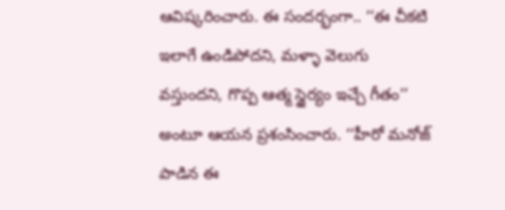ఆవిష్కరించారు. ఈ సందర్భంగా.. ‘‘ఈ చీకటి ఇలాగే ఉండిపోదని, మళ్ళా వెలుగు వస్తుందని, గొప్ప ఆత్మ స్థైర్యం ఇచ్చే గీతం’’ అంటూ ఆయన ప్రశంసించారు. ‘‘హీరో మనోజ్ పాడిన ఈ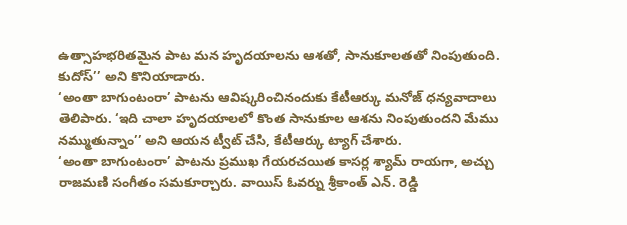ఉత్సాహభరితమైన పాట మన హృదయాలను ఆశతో, సానుకూలతతో నింపుతుంది. కుదోస్’’ అని కొనియాడారు.
‘అంతా బాగుంటంరా’ పాటను ఆవిష్కరించినందుకు కేటీఆర్కు మనోజ్ ధన్యవాదాలు తెలిపారు. ‘ఇది చాలా హృదయాలలో కొంత సానుకూల ఆశను నింపుతుందని మేము నమ్ముతున్నాం’’ అని ఆయన ట్వీట్ చేసి, కేటీఆర్కు ట్యాగ్ చేశారు.
‘అంతా బాగుంటంరా’ పాటను ప్రముఖ గేయరచయిత కాసర్ల శ్యామ్ రాయగా, అచ్చు రాజమణి సంగీతం సమకూర్చారు. వాయిస్ ఓవర్ను శ్రీకాంత్ ఎన్. రెడ్డి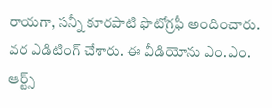రాయగా, సన్నీ కూరపాటి ఫొటోగ్రఫీ అందించారు. వర ఎడిటింగ్ చేశారు. ఈ వీడియోను ఎం.ఎం. ఆర్ట్స్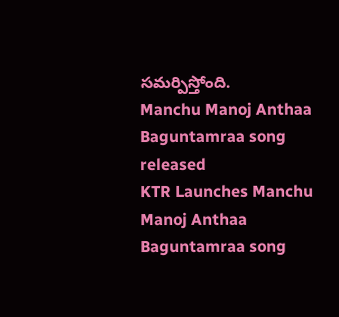సమర్పిస్తోంది.
Manchu Manoj Anthaa Baguntamraa song released
KTR Launches Manchu Manoj Anthaa Baguntamraa song